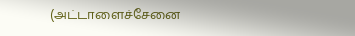(அட்டாளைச்சேனை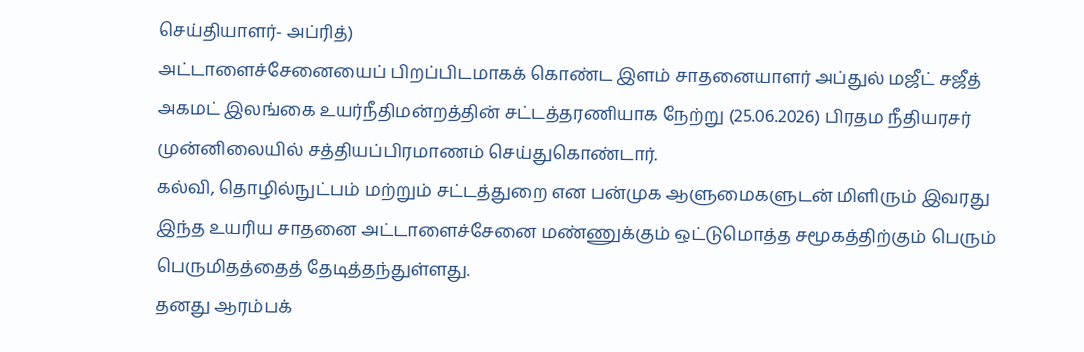செய்தியாளர்- அப்ரித்)
அட்டாளைச்சேனையைப் பிறப்பிடமாகக் கொண்ட இளம் சாதனையாளர் அப்துல் மஜீட் சஜீத் அகமட் இலங்கை உயர்நீதிமன்றத்தின் சட்டத்தரணியாக நேற்று (25.06.2026) பிரதம நீதியரசர் முன்னிலையில் சத்தியப்பிரமாணம் செய்துகொண்டார்.
கல்வி, தொழில்நுட்பம் மற்றும் சட்டத்துறை என பன்முக ஆளுமைகளுடன் மிளிரும் இவரது இந்த உயரிய சாதனை அட்டாளைச்சேனை மண்ணுக்கும் ஒட்டுமொத்த சமூகத்திற்கும் பெரும் பெருமிதத்தைத் தேடித்தந்துள்ளது.
தனது ஆரம்பக்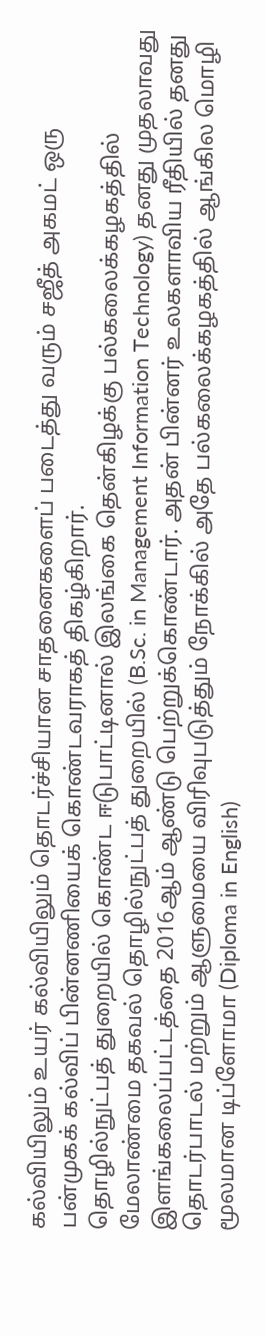கல்வியிலும் உயர் கல்வியிலும் தொடர்ச்சியான சாதனைகளைப் படைத்து வரும் சஜீத் அகமட் ஒரு பன்முகக் கல்விப் பின்னணியைக் கொண்டவராகத் திகழ்கிறார்.
தொழில்நுட்பத் துறையில் கொண்ட ஈடுபாட்டினால் இலங்கை தென்கிழக்கு பல்கலைக்கழகத்தில் மேலாண்மை தகவல் தொழில்நுட்பத் துறையில் (B.Sc. in Management Information Technology) தனது முதலாவது இளங்கலைப்பட்டத்தை 2016ஆம் ஆண்டு பெற்றுக்கொண்டார். அதன் பின்னர் உலகளாவிய ரீதியில் தனது தொடர்பாடல் மற்றும் ஆளுமையை விரிவுபடுத்தும் நோக்கில் அதே பல்கலைக்கழகத்தில் ஆங்கில மொழி மூலமான டிப்ளோமா (Diploma in English)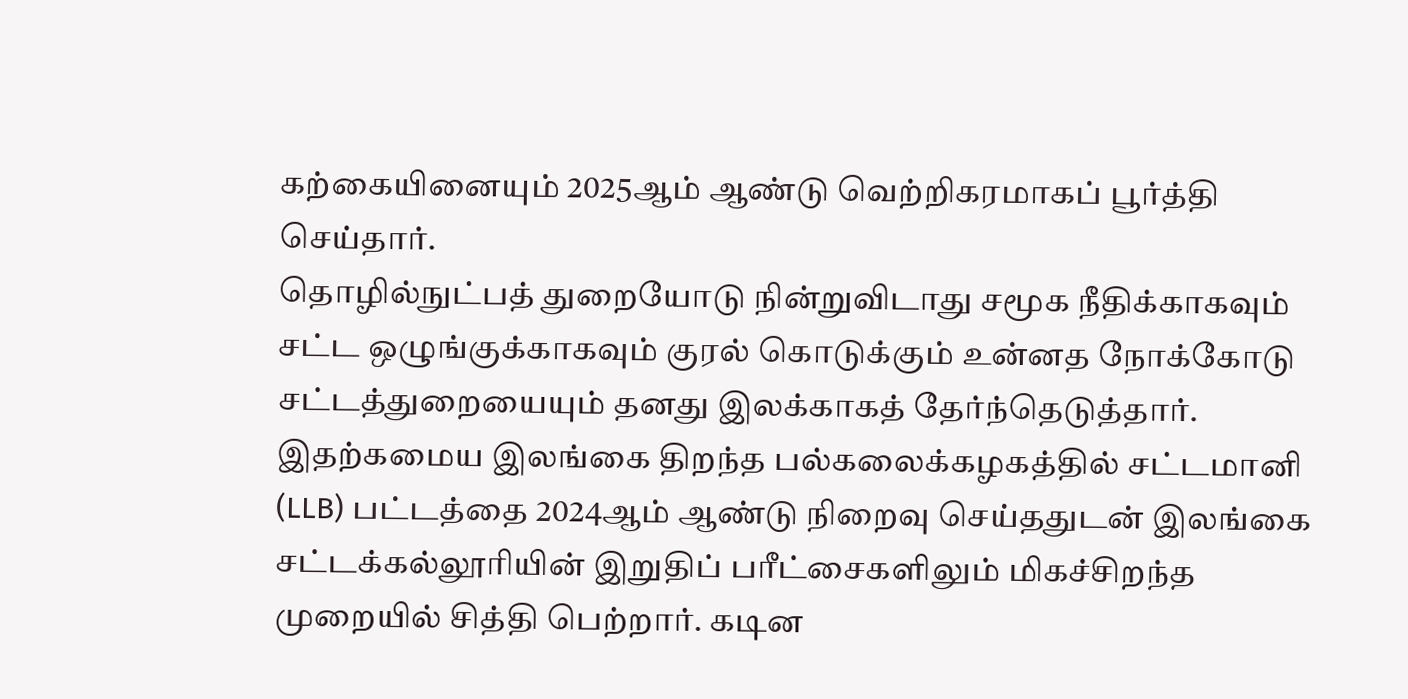கற்கையினையும் 2025ஆம் ஆண்டு வெற்றிகரமாகப் பூர்த்தி செய்தார்.
தொழில்நுட்பத் துறையோடு நின்றுவிடாது சமூக நீதிக்காகவும் சட்ட ஒழுங்குக்காகவும் குரல் கொடுக்கும் உன்னத நோக்கோடு சட்டத்துறையையும் தனது இலக்காகத் தேர்ந்தெடுத்தார். இதற்கமைய இலங்கை திறந்த பல்கலைக்கழகத்தில் சட்டமானி (LLB) பட்டத்தை 2024ஆம் ஆண்டு நிறைவு செய்ததுடன் இலங்கை சட்டக்கல்லூரியின் இறுதிப் பரீட்சைகளிலும் மிகச்சிறந்த முறையில் சித்தி பெற்றார். கடின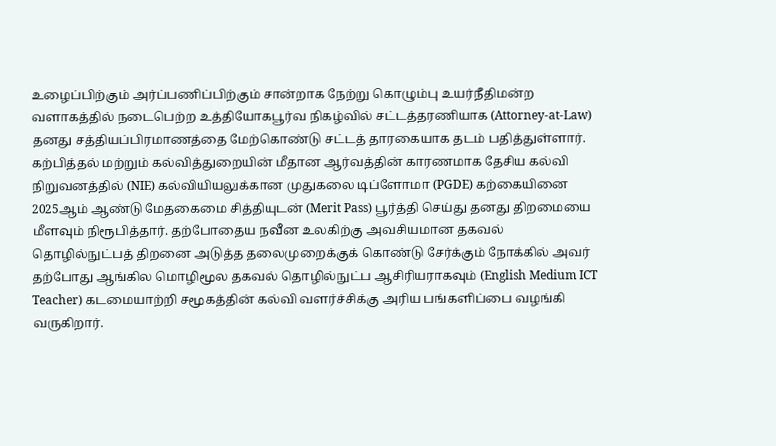உழைப்பிற்கும் அர்ப்பணிப்பிற்கும் சான்றாக நேற்று கொழும்பு உயர்நீதிமன்ற வளாகத்தில் நடைபெற்ற உத்தியோகபூர்வ நிகழ்வில் சட்டத்தரணியாக (Attorney-at-Law) தனது சத்தியப்பிரமாணத்தை மேற்கொண்டு சட்டத் தாரகையாக தடம் பதித்துள்ளார். கற்பித்தல் மற்றும் கல்வித்துறையின் மீதான ஆர்வத்தின் காரணமாக தேசிய கல்வி நிறுவனத்தில் (NIE) கல்வியியலுக்கான முதுகலை டிப்ளோமா (PGDE) கற்கையினை 2025ஆம் ஆண்டு மேதகைமை சித்தியுடன் (Merit Pass) பூர்த்தி செய்து தனது திறமையை மீளவும் நிரூபித்தார். தற்போதைய நவீன உலகிற்கு அவசியமான தகவல் தொழில்நுட்பத் திறனை அடுத்த தலைமுறைக்குக் கொண்டு சேர்க்கும் நோக்கில் அவர் தற்போது ஆங்கில மொழிமூல தகவல் தொழில்நுட்ப ஆசிரியராகவும் (English Medium ICT Teacher) கடமையாற்றி சமூகத்தின் கல்வி வளர்ச்சிக்கு அரிய பங்களிப்பை வழங்கி வருகிறார்.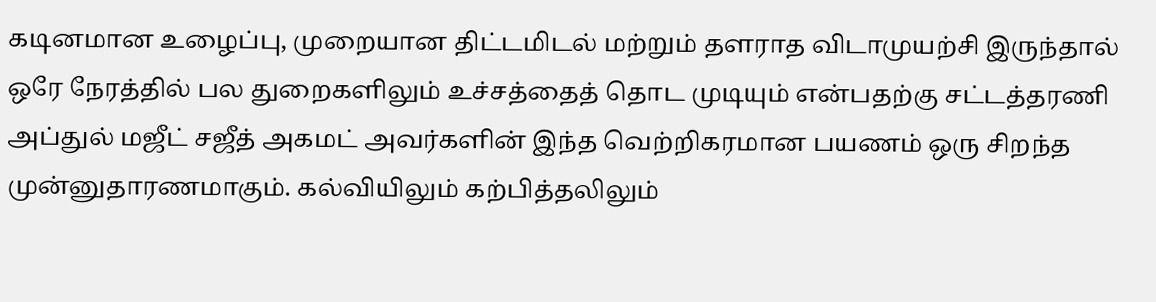கடினமான உழைப்பு, முறையான திட்டமிடல் மற்றும் தளராத விடாமுயற்சி இருந்தால் ஒரே நேரத்தில் பல துறைகளிலும் உச்சத்தைத் தொட முடியும் என்பதற்கு சட்டத்தரணி அப்துல் மஜீட் சஜீத் அகமட் அவர்களின் இந்த வெற்றிகரமான பயணம் ஒரு சிறந்த முன்னுதாரணமாகும். கல்வியிலும் கற்பித்தலிலும்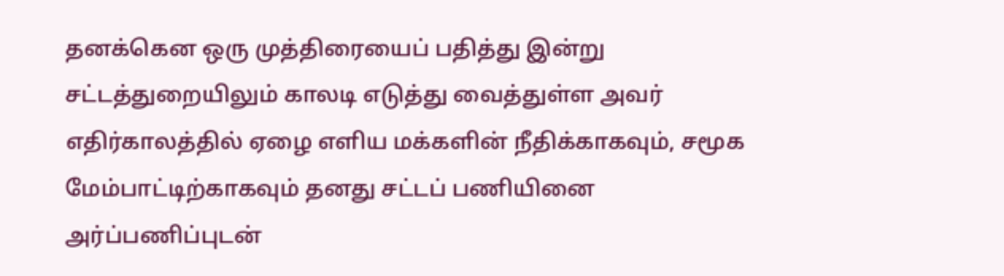தனக்கென ஒரு முத்திரையைப் பதித்து இன்று சட்டத்துறையிலும் காலடி எடுத்து வைத்துள்ள அவர் எதிர்காலத்தில் ஏழை எளிய மக்களின் நீதிக்காகவும், சமூக மேம்பாட்டிற்காகவும் தனது சட்டப் பணியினை அர்ப்பணிப்புடன்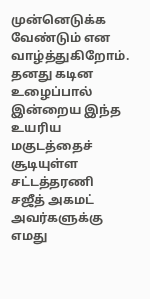முன்னெடுக்க வேண்டும் என வாழ்த்துகிறோம். தனது கடின உழைப்பால் இன்றைய இந்த உயரிய மகுடத்தைச் சூடியுள்ள சட்டத்தரணி சஜீத் அகமட் அவர்களுக்கு எமது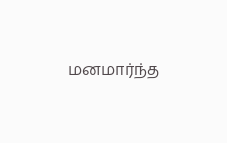மனமார்ந்த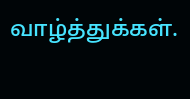வாழ்த்துக்கள்.